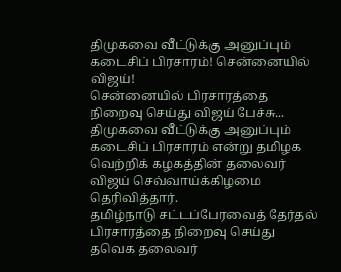திமுகவை வீட்டுக்கு அனுப்பும் கடைசிப் பிரசாரம்! சென்னையில் விஜய்!
சென்னையில் பிரசாரத்தை நிறைவு செய்து விஜய் பேச்சு...
திமுகவை வீட்டுக்கு அனுப்பும் கடைசிப் பிரசாரம் என்று தமிழக வெற்றிக் கழகத்தின் தலைவர் விஜய் செவ்வாய்க்கிழமை தெரிவித்தார்.
தமிழ்நாடு சட்டப்பேரவைத் தேர்தல் பிரசாரத்தை நிறைவு செய்து தவெக தலைவர்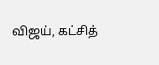விஜய், கட்சித்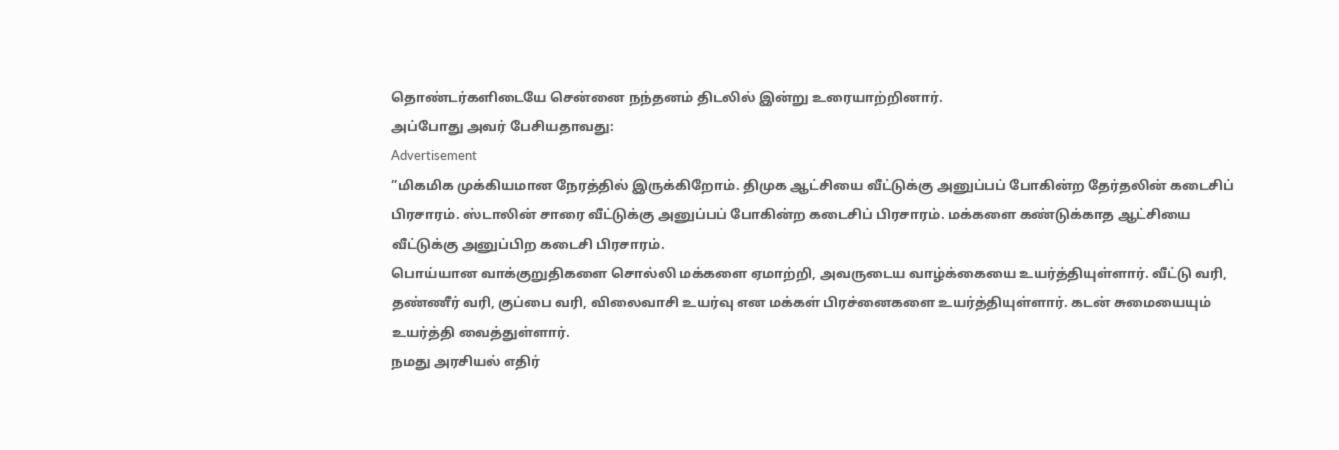தொண்டர்களிடையே சென்னை நந்தனம் திடலில் இன்று உரையாற்றினார்.
அப்போது அவர் பேசியதாவது:
Advertisement
”மிகமிக முக்கியமான நேரத்தில் இருக்கிறோம். திமுக ஆட்சியை வீட்டுக்கு அனுப்பப் போகின்ற தேர்தலின் கடைசிப் பிரசாரம். ஸ்டாலின் சாரை வீட்டுக்கு அனுப்பப் போகின்ற கடைசிப் பிரசாரம். மக்களை கண்டுக்காத ஆட்சியை வீட்டுக்கு அனுப்பிற கடைசி பிரசாரம்.
பொய்யான வாக்குறுதிகளை சொல்லி மக்களை ஏமாற்றி, அவருடைய வாழ்க்கையை உயர்த்தியுள்ளார். வீட்டு வரி, தண்ணீர் வரி, குப்பை வரி, விலைவாசி உயர்வு என மக்கள் பிரச்னைகளை உயர்த்தியுள்ளார். கடன் சுமையையும் உயர்த்தி வைத்துள்ளார்.
நமது அரசியல் எதிர்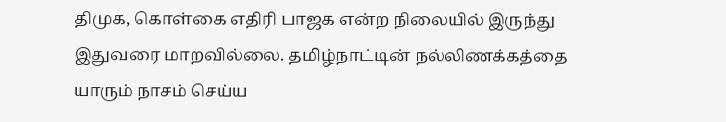திமுக, கொள்கை எதிரி பாஜக என்ற நிலையில் இருந்து இதுவரை மாறவில்லை. தமிழ்நாட்டின் நல்லிணக்கத்தை யாரும் நாசம் செய்ய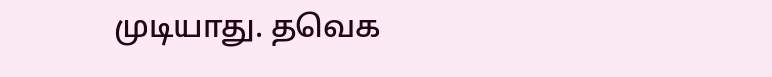முடியாது. தவெக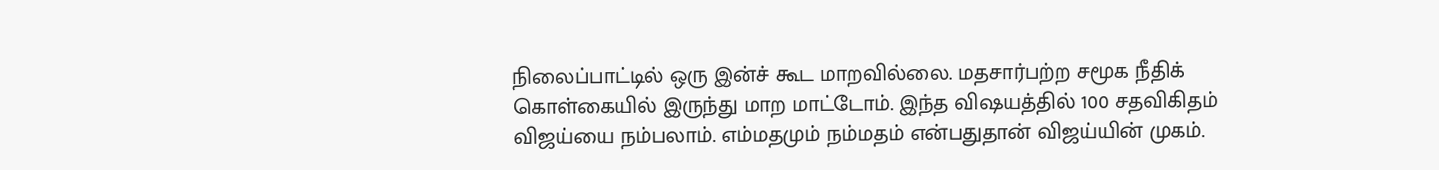நிலைப்பாட்டில் ஒரு இன்ச் கூட மாறவில்லை. மதசார்பற்ற சமூக நீதிக் கொள்கையில் இருந்து மாற மாட்டோம். இந்த விஷயத்தில் 100 சதவிகிதம் விஜய்யை நம்பலாம். எம்மதமும் நம்மதம் என்பதுதான் விஜய்யின் முகம்.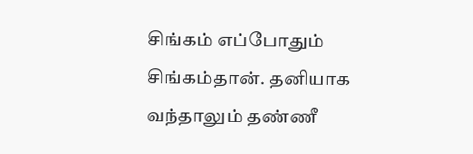சிங்கம் எப்போதும் சிங்கம்தான். தனியாக வந்தாலும் தண்ணீ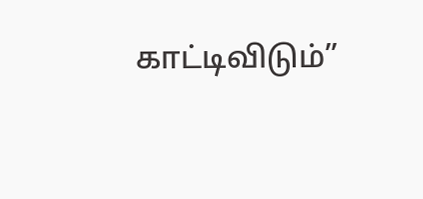காட்டிவிடும்”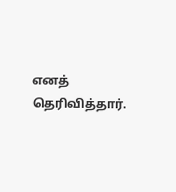எனத் தெரிவித்தார்.